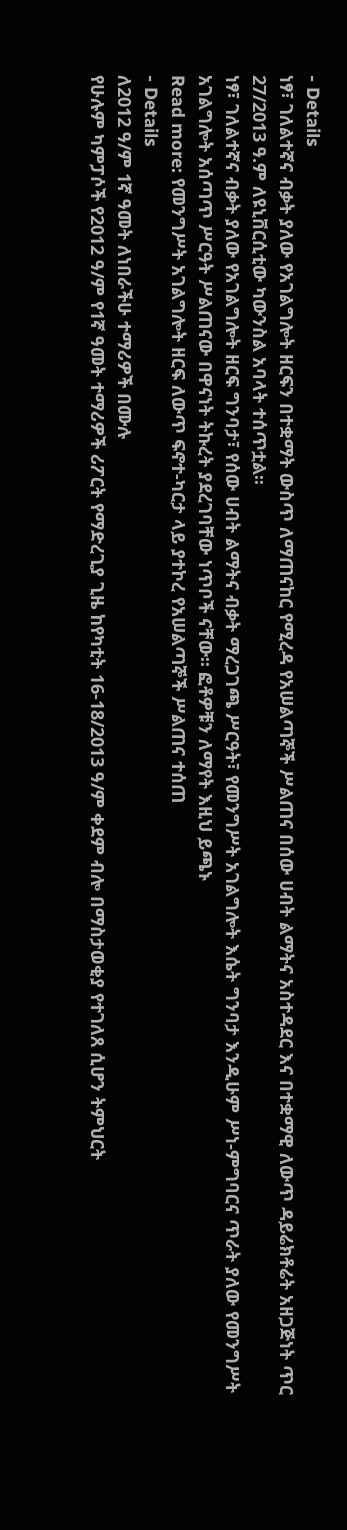- Details
ነፃ፣ ገለልተኛና ብቃት ያለው የአገልግሎት ዘርፍን በተቋማት ውስጥ ለማጠናከር የሚረዳ የአሠልጣኞች ሥልጠና በሰው ሀብት ልማትና አስተዳደር እና በተቋማዊ ለውጥ ዳይሬክቶሬት አዘጋጅነት ጥር 27/2013 ዓ.ም ለዩኒቨርሲቲው ካውንስል አባላት ተሰጥቷል፡፡
ነፃ፣ ገለልተኛና ብቃት ያለው የአገልግሎት ዘርፍ ግንባታ፣ የሰው ሀብት ልማትና ብቃት ማረጋገጫ ሥርዓት፣ የመንግሥት አገልግሎት እሴት ግንባታ እንዲሁም ሥነ-ምግባርና ጥራት ያለው የመንግሥት አገልግሎት አሰጣጥ ሥርዓት ሥልጠናው በዋናነት ትኩረት ያደረገባቸው ነጥቦች ናቸው፡፡ ፎቶዎቹን ለማየት እዚህ ይጫኑ
Read more: የመንግሥት አገልግሎት ዘርፍ ለውጥ ፍኖተ-ካርታ ላይ ያተኮረ የአሠልጣኞች ሥልጠና ተሰጠ
- Details
ለ2012 ዓ/ም 1ኛ ዓመት ለነበራችሁ ተማሪዎች በሙሉ
የሁሉም ካምፓሶች የ2012 ዓ/ም የ1ኛ ዓመት ተማሪዎች ሪፖርት የማድረጊያ ጊዜ ከየካቲት 16-18/2013 ዓ/ም ቀደም ብሎ በማስታወቂያ የተገለጸ ሲሆን ትምህርት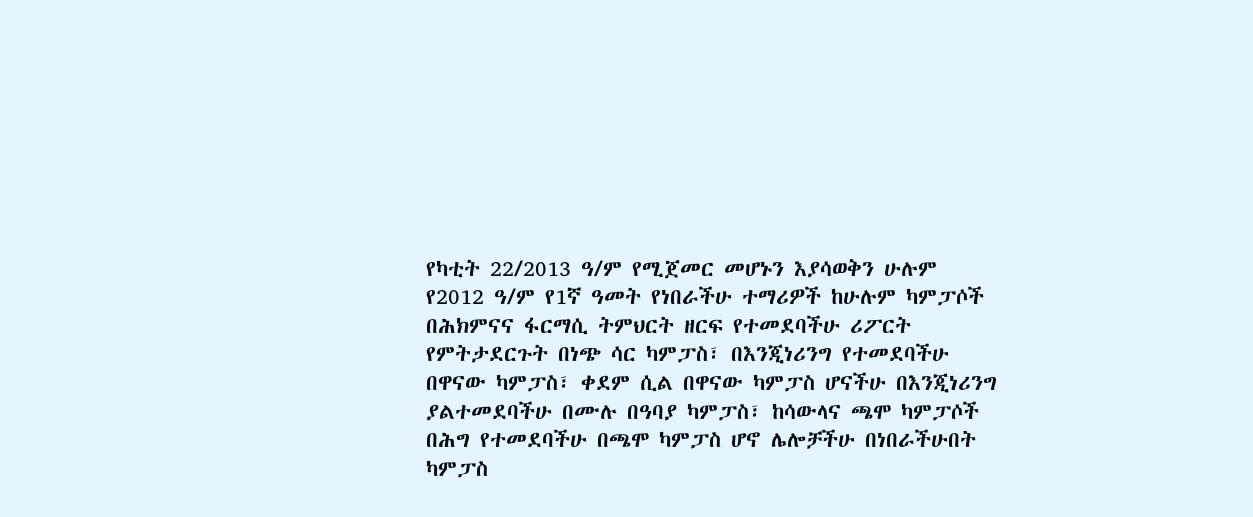የካቲት 22/2013 ዓ/ም የሚጀመር መሆኑን እያሳወቅን ሁሉም የ2012 ዓ/ም የ1ኛ ዓመት የነበራችሁ ተማሪዎች ከሁሉም ካምፓሶች በሕክምናና ፋርማሲ ትምህርት ዘርፍ የተመደባችሁ ሪፖርት የምትታደርጉት በነጭ ሳር ካምፓስ፣ በእንጂነሪንግ የተመደባችሁ በዋናው ካምፓስ፣ ቀደም ሲል በዋናው ካምፓስ ሆናችሁ በእንጂነሪንግ ያልተመደባችሁ በሙሉ በዓባያ ካምፓስ፣ ከሳውላና ጫሞ ካምፓሶች በሕግ የተመደባችሁ በጫሞ ካምፓስ ሆኖ ሌሎቻችሁ በነበራችሁበት ካምፓስ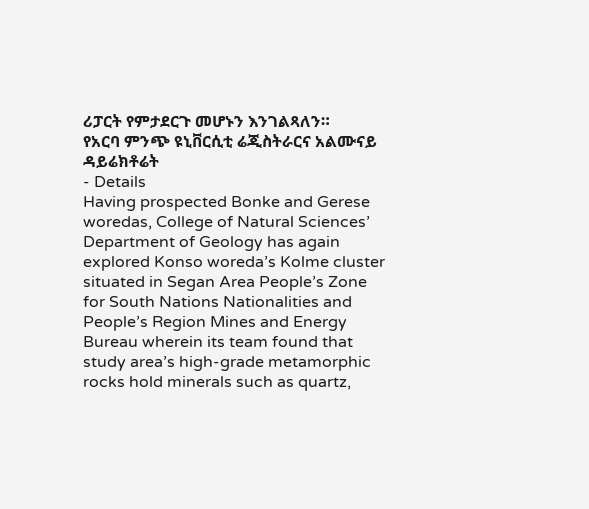ሪፓርት የምታደርጉ መሆኑን እንገልጻለን።
የአርባ ምንጭ ዩኒቨርሲቲ ሬጂስትራርና አልሙናይ ዳይሬክቶሬት
- Details
Having prospected Bonke and Gerese woredas, College of Natural Sciences’ Department of Geology has again explored Konso woreda’s Kolme cluster situated in Segan Area People’s Zone for South Nations Nationalities and People’s Region Mines and Energy Bureau wherein its team found that study area’s high-grade metamorphic rocks hold minerals such as quartz,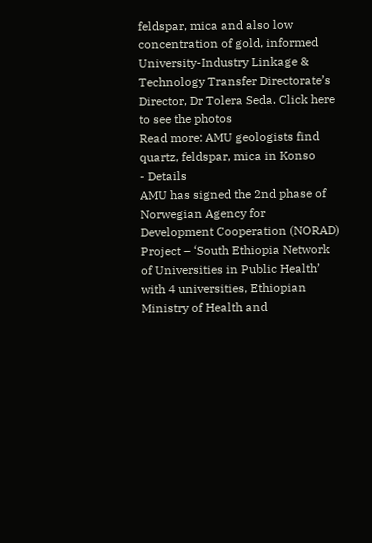feldspar, mica and also low concentration of gold, informed University-Industry Linkage & Technology Transfer Directorate’s Director, Dr Tolera Seda. Click here to see the photos
Read more: AMU geologists find quartz, feldspar, mica in Konso
- Details
AMU has signed the 2nd phase of Norwegian Agency for Development Cooperation (NORAD) Project – ‘South Ethiopia Network of Universities in Public Health’ with 4 universities, Ethiopian Ministry of Health and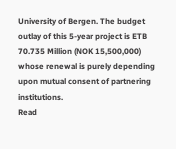University of Bergen. The budget outlay of this 5-year project is ETB 70.735 Million (NOK 15,500,000) whose renewal is purely depending upon mutual consent of partnering institutions.
Read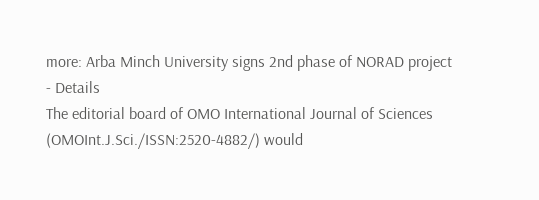more: Arba Minch University signs 2nd phase of NORAD project
- Details
The editorial board of OMO International Journal of Sciences (OMOInt.J.Sci./ISSN:2520-4882/) would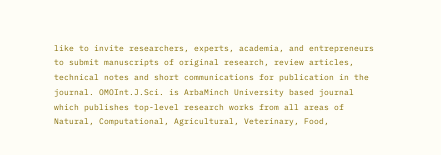like to invite researchers, experts, academia, and entrepreneurs to submit manuscripts of original research, review articles, technical notes and short communications for publication in the journal. OMOInt.J.Sci. is ArbaMinch University based journal which publishes top-level research works from all areas of Natural, Computational, Agricultural, Veterinary, Food,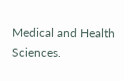Medical and Health Sciences.